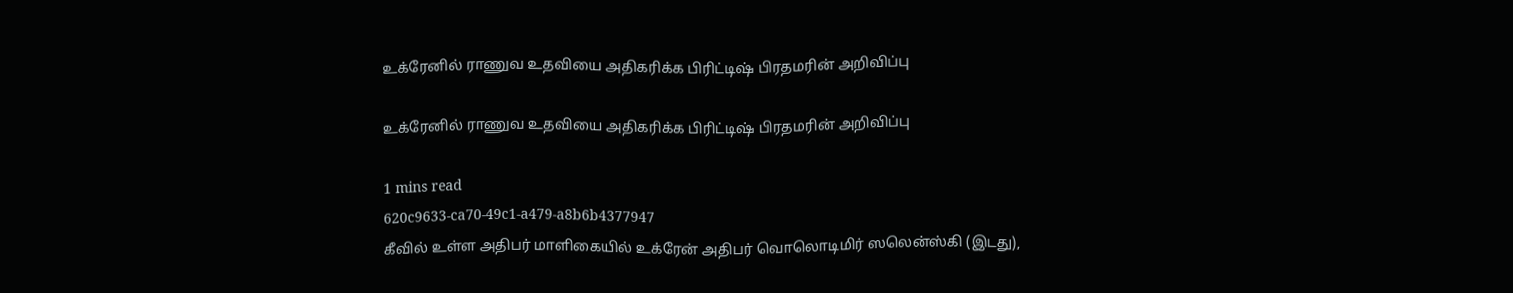உக்ரேனில் ராணுவ உதவியை அதிகரிக்க பிரிட்டிஷ் பிரதமரின் அறிவிப்பு

உக்ரேனில் ராணுவ உதவியை அதிகரிக்க பிரிட்டிஷ் பிரதமரின் அறிவிப்பு

1 mins read
620c9633-ca70-49c1-a479-a8b6b4377947
கீவில் உள்ள அதிபர் மாளிகையில் உக்ரேன் அதிபர் வொலொடிமிர் ஸலென்ஸ்கி (இடது),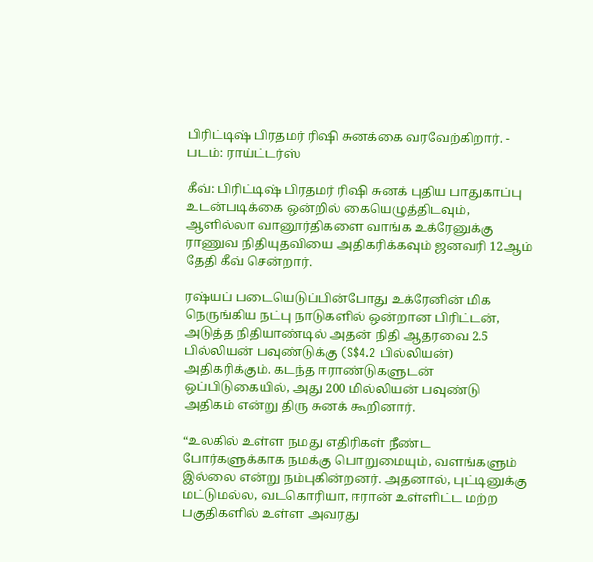பிரிட்டிஷ் பிரதமர் ரிஷி சுனக்கை வரவேற்கிறார். - படம்: ராய்ட்டர்ஸ்

கீவ்: பிரிட்டிஷ் பிரதமர் ரிஷி சுனக் புதிய பாதுகாப்பு உடன்படிக்கை ஒன்றில் கையெழுத்திடவும், ஆளில்லா வானூர்திகளை வாங்க உக்ரேனுக்கு ராணுவ நிதியுதவியை அதிகரிக்கவும் ஜனவரி 12ஆம் தேதி கீவ் சென்றார்.

ரஷ்யப் படையெடுப்பின்போது உக்ரேனின் மிக நெருங்கிய நட்பு நாடுகளில் ஒன்றான பிரிட்டன், அடுத்த நிதியாண்டில் அதன் நிதி ஆதரவை 2.5 பில்லியன் பவுண்டுக்கு (S$4.2 பில்லியன்) அதிகரிக்கும். கடந்த ஈராண்டுகளுடன் ஒப்பிடுகையில், அது 200 மில்லியன் பவுண்டு அதிகம் என்று திரு சுனக் கூறினார்.

“உலகில் உள்ள நமது எதிரிகள் நீண்ட போர்களுக்காக நமக்கு பொறுமையும், வளங்களும் இல்லை என்று நம்புகின்றனர். அதனால், புட்டினுக்கு மட்டுமல்ல, வடகொரியா, ஈரான் உள்ளிட்ட மற்ற பகுதிகளில் உள்ள அவரது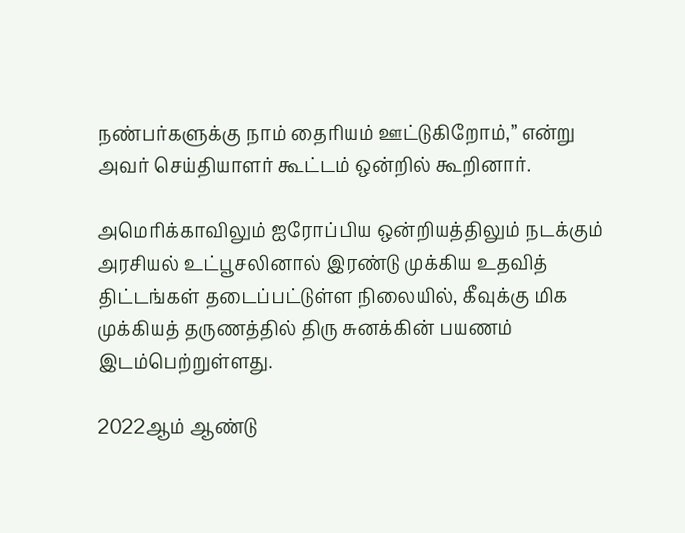நண்பர்களுக்கு நாம் தைரியம் ஊட்டுகிறோம்,” என்று அவர் செய்தியாளர் கூட்டம் ஒன்றில் கூறினார்.

அமெரிக்காவிலும் ஐரோப்பிய ஒன்றியத்திலும் நடக்கும் அரசியல் உட்பூசலினால் இரண்டு முக்கிய உதவித் திட்டங்கள் தடைப்பட்டுள்ள நிலையில், கீவுக்கு மிக முக்கியத் தருணத்தில் திரு சுனக்கின் பயணம் இடம்பெற்றுள்ளது.

2022ஆம் ஆண்டு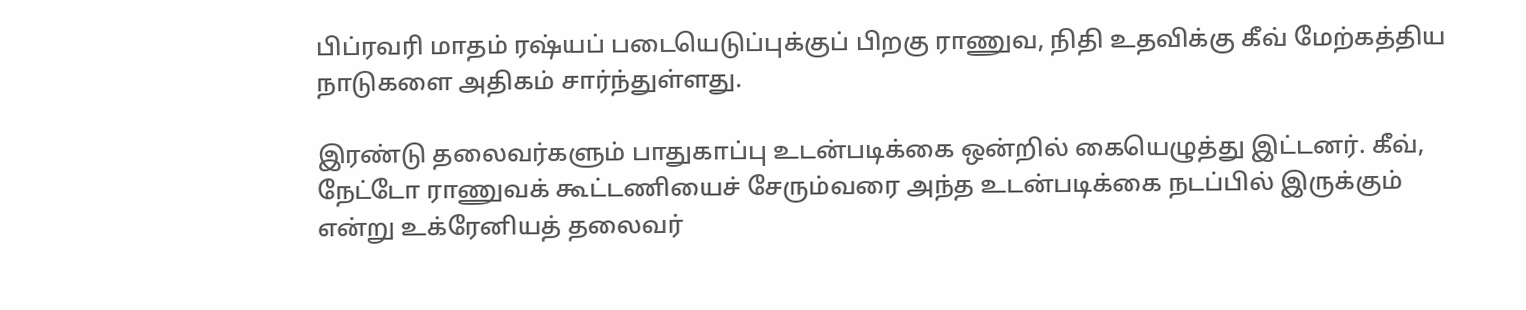பிப்ரவரி மாதம் ரஷ்யப் படையெடுப்புக்குப் பிறகு ராணுவ, நிதி உதவிக்கு கீவ் மேற்கத்திய நாடுகளை அதிகம் சார்ந்துள்ளது.

இரண்டு தலைவர்களும் பாதுகாப்பு உடன்படிக்கை ஒன்றில் கையெழுத்து இட்டனர். கீவ், நேட்டோ ராணுவக் கூட்டணியைச் சேரும்வரை அந்த உடன்படிக்கை நடப்பில் இருக்கும் என்று உக்ரேனியத் தலைவர்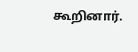கூறினார்.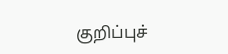குறிப்புச்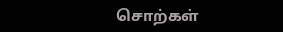சொற்கள்